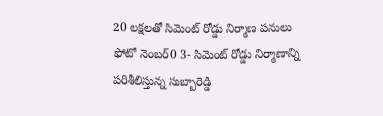20 లక్షలతో సిమెంట్ రోడ్డు నిర్మాణ పనులు
ఫోటో నెంబర్0 3- సిమెంట్ రోడ్డు నిర్మాణాన్ని పరిశీలిస్తున్న సుబ్బారెడ్డి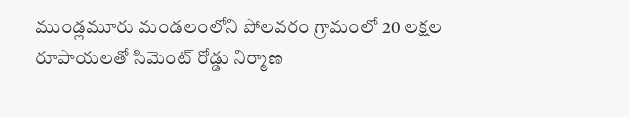ముండ్లమూరు మండలంలోని పోలవరం గ్రామంలో 20 లక్షల రూపాయలతో సిమెంట్ రోడ్డు నిర్మాణ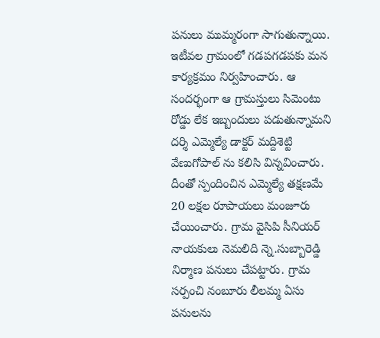పనులు ముమ్మరంగా సాగుతున్నాయి. ఇటీవల గ్రామంలో గడపగడపకు మన కార్యక్రమం నిర్వహించారు. ఆ సందర్భంగా ఆ గ్రామస్తులు సిమెంటు రోడ్డు లేక ఇబ్బందులు పడుతున్నామని దర్శి ఎమ్మెల్యే డాక్టర్ మద్దిశెట్టి వేణుగోపాల్ ను కలిసి విన్నవించారు. దీంతో స్పందించిన ఎమ్మెల్యే తక్షణమే 20 లక్షల రూపాయలు మంజూరు చేయించారు. గ్రామ వైసిపి సీనియర్ నాయకులు నెమలిది న్నె.సుబ్బారెడ్డి నిర్మాణ పనులు చేపట్టారు. గ్రామ సర్పంచి నంబూరు లీలమ్మ ఏసు పనులను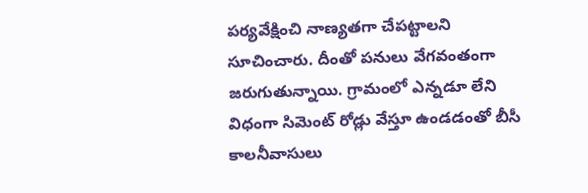పర్యవేక్షించి నాణ్యతగా చేపట్టాలని సూచించారు. దీంతో పనులు వేగవంతంగా జరుగుతున్నాయి. గ్రామంలో ఎన్నడూ లేని విధంగా సిమెంట్ రోడ్లు వేస్తూ ఉండడంతో బీసీ కాలనీవాసులు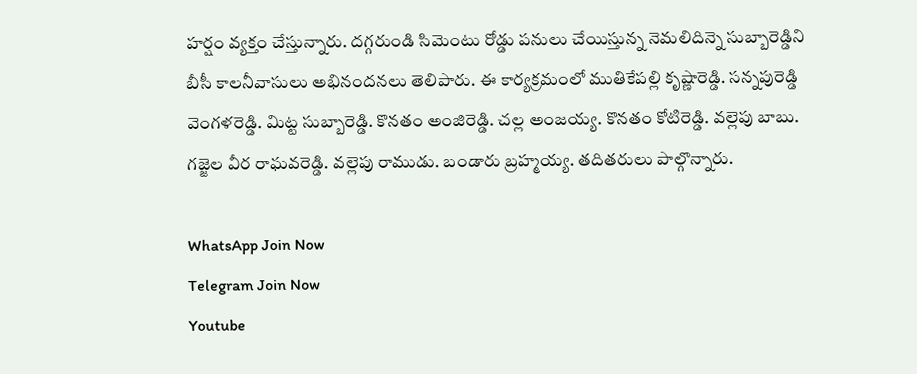హర్షం వ్యక్తం చేస్తున్నారు. దగ్గరుండి సిమెంటు రోడ్డు పనులు చేయిస్తున్న నెమలిదిన్నె సుబ్బారెడ్డిని బీసీ కాలనీవాసులు అభినందనలు తెలిపారు. ఈ కార్యక్రమంలో ముతికేపల్లి కృష్ణారెడ్డి. సన్నపురెడ్డి వెంగళరెడ్డి. మిట్ట సుబ్బారెడ్డి. కొనతం అంజిరెడ్డి. చల్ల అంజయ్య. కొనతం కోటిరెడ్డి. వల్లెపు బాబు. గజ్జెల వీర రాఘవరెడ్డి. వల్లెపు రాముడు. బండారు బ్రహ్మయ్య. తదితరులు పాల్గొన్నారు.

WhatsApp Join Now
Telegram Join Now
Youtube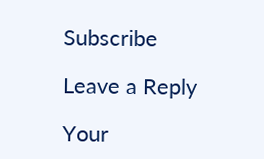Subscribe

Leave a Reply

Your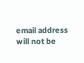email address will not be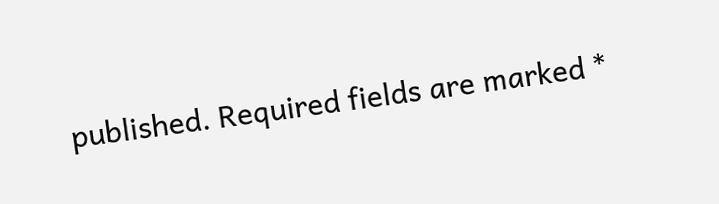published. Required fields are marked *